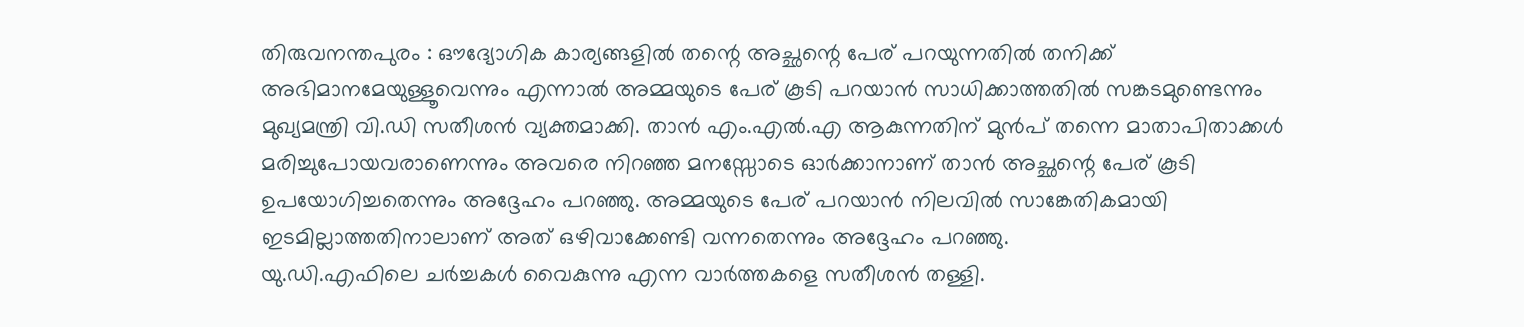തിരുവനന്തപുരം : ഔദ്യോഗിക കാര്യങ്ങളിൽ തന്റെ അച്ഛന്റെ പേര് പറയുന്നതിൽ തനിക്ക് അഭിമാനമേയുള്ളൂവെന്നും എന്നാൽ അമ്മയുടെ പേര് കൂടി പറയാൻ സാധിക്കാത്തതിൽ സങ്കടമുണ്ടെന്നും മുഖ്യമന്ത്രി വി.ഡി സതീശൻ വ്യക്തമാക്കി. താൻ എം.എൽ.എ ആകുന്നതിന് മുൻപ് തന്നെ മാതാപിതാക്കൾ മരിച്ചുപോയവരാണെന്നും അവരെ നിറഞ്ഞ മനസ്സോടെ ഓർക്കാനാണ് താൻ അച്ഛന്റെ പേര് കൂടി ഉപയോഗിച്ചതെന്നും അദ്ദേഹം പറഞ്ഞു. അമ്മയുടെ പേര് പറയാൻ നിലവിൽ സാങ്കേതികമായി ഇടമില്ലാത്തതിനാലാണ് അത് ഒഴിവാക്കേണ്ടി വന്നതെന്നും അദ്ദേഹം പറഞ്ഞു.
യു.ഡി.എഫിലെ ചർച്ചകൾ വൈകുന്നു എന്ന വാർത്തകളെ സതീശൻ തള്ളി.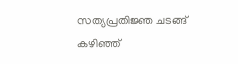സത്യപ്രതിജ്ഞ ചടങ്ങ് കഴിഞ്ഞ്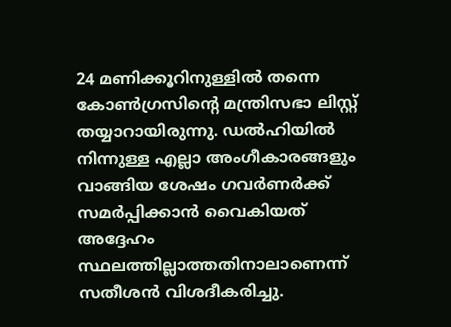24 മണിക്കൂറിനുള്ളിൽ തന്നെ കോൺഗ്രസിന്റെ മന്ത്രിസഭാ ലിസ്റ്റ് തയ്യാറായിരുന്നു. ഡൽഹിയിൽ നിന്നുള്ള എല്ലാ അംഗീകാരങ്ങളും വാങ്ങിയ ശേഷം ഗവർണർക്ക് സമർപ്പിക്കാൻ വൈകിയത് അദ്ദേഹം സ്ഥലത്തില്ലാത്തതിനാലാണെന്ന് സതീശൻ വിശദീകരിച്ചു.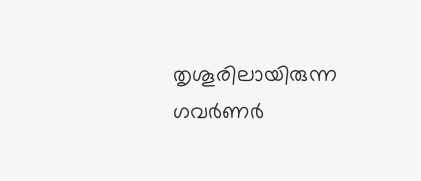തൃശൂരിലായിരുന്ന ഗവർണർ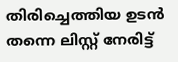തിരിച്ചെത്തിയ ഉടൻ തന്നെ ലിസ്റ്റ് നേരിട്ട്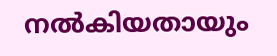നൽകിയതായും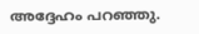അദ്ദേഹം പറഞ്ഞു.